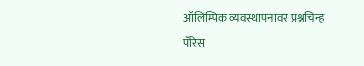ऑलिम्पिक व्यवस्थापनावर प्रश्नचिन्ह
पॅरिस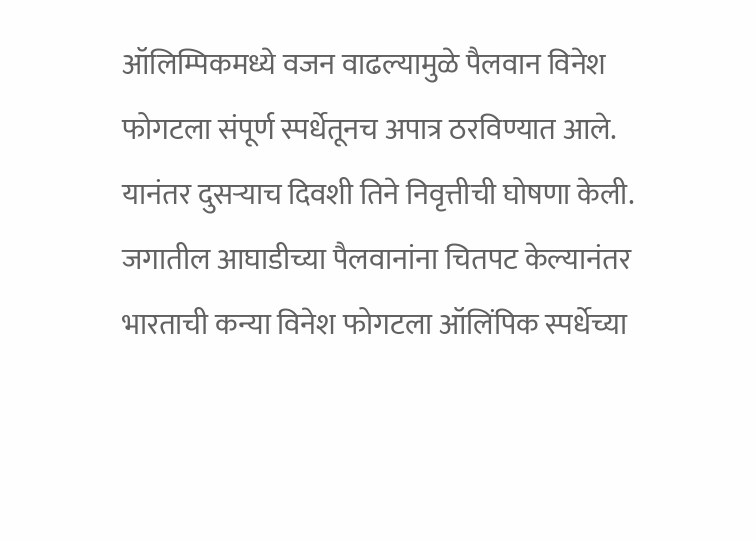ऑलिम्पिकमध्ये वजन वाढल्यामुळे पैलवान विनेश फोगटला संपूर्ण स्पर्धेतूनच अपात्र ठरविण्यात आले. यानंतर दुसऱ्याच दिवशी तिने निवृत्तीची घोषणा केली. जगातील आघाडीच्या पैलवानांना चितपट केल्यानंतर भारताची कन्या विनेश फोगटला ऑलिंपिक स्पर्धेच्या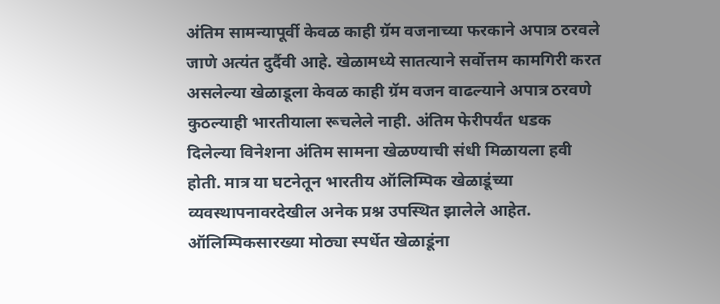अंतिम सामन्यापूर्वी केवळ काही ग्रॅम वजनाच्या फरकाने अपात्र ठरवले जाणे अत्यंत दुर्दैवी आहे. खेळामध्ये सातत्याने सर्वोत्तम कामगिरी करत असलेल्या खेळाडूला केवळ काही ग्रॅम वजन वाढल्याने अपात्र ठरवणे कुठल्याही भारतीयाला रूचलेले नाही. अंतिम फेरीपर्यंत धडक दिलेल्या विनेशना अंतिम सामना खेळण्याची संधी मिळायला हवी होती. मात्र या घटनेतून भारतीय ऑलिम्पिक खेळाडूंच्या व्यवस्थापनावरदेखील अनेक प्रश्न उपस्थित झालेले आहेत. ऑलिम्पिकसारख्या मोठ्या स्पर्धेत खेळाडूंना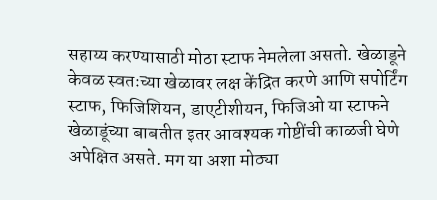सहाय्य करण्यासाठी मोठा स्टाफ नेमलेला असतो. खेळाडूने केवळ स्वतःच्या खेळावर लक्ष केंद्रित करणे आणि सपोर्टिंग स्टाफ, फिजिशियन, डाएटीशीयन, फिजिओ या स्टाफने खेळाडूंच्या बाबतीत इतर आवश्यक गोष्टींची काळजी घेणे अपेक्षित असते. मग या अशा मोठ्या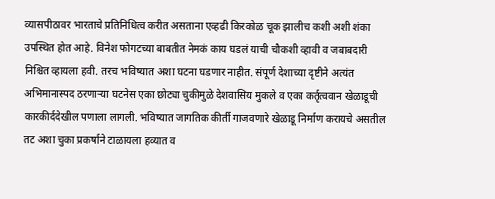व्यासपीठावर भारताचे प्रतिनिधित्व करीत असताना एव्हढी किरकोळ चूक झालीच कशी अशी शंका उपस्थित होत आहे. विनेश फोगटच्या बाबतीत नेमकं काय घडलं याची चौकशी व्हावी व जबाबदारी निश्चित व्हायला हवी. तरच भविष्यात अशा घटना घडणार नाहीत. संपूर्ण देशाच्या दृष्टीने अत्यंत अभिमानास्पद ठरणाऱ्या घटनेस एका छोट्या चुकीमुळे देशवासिय मुकले व एका कर्तृत्ववान खेळाडूची कारकीर्ददेखील पणाला लागली. भविष्यात जागतिक कीर्ती गाजवणारे खेळाडू निर्माण करायचे असतील तट अशा चुका प्रकर्षाने टाळायला हव्यात व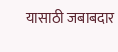यासाठी जबाबदार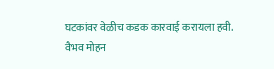घटकांवर वेळीच कडक कारवाई करायला हवी.
वैभव मोहन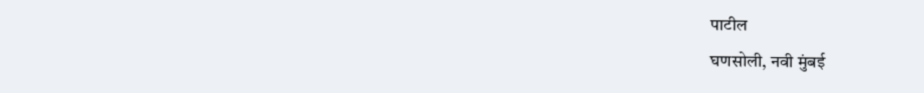पाटील
घणसोली, नवी मुंबई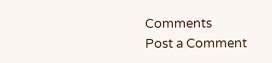Comments
Post a Comment